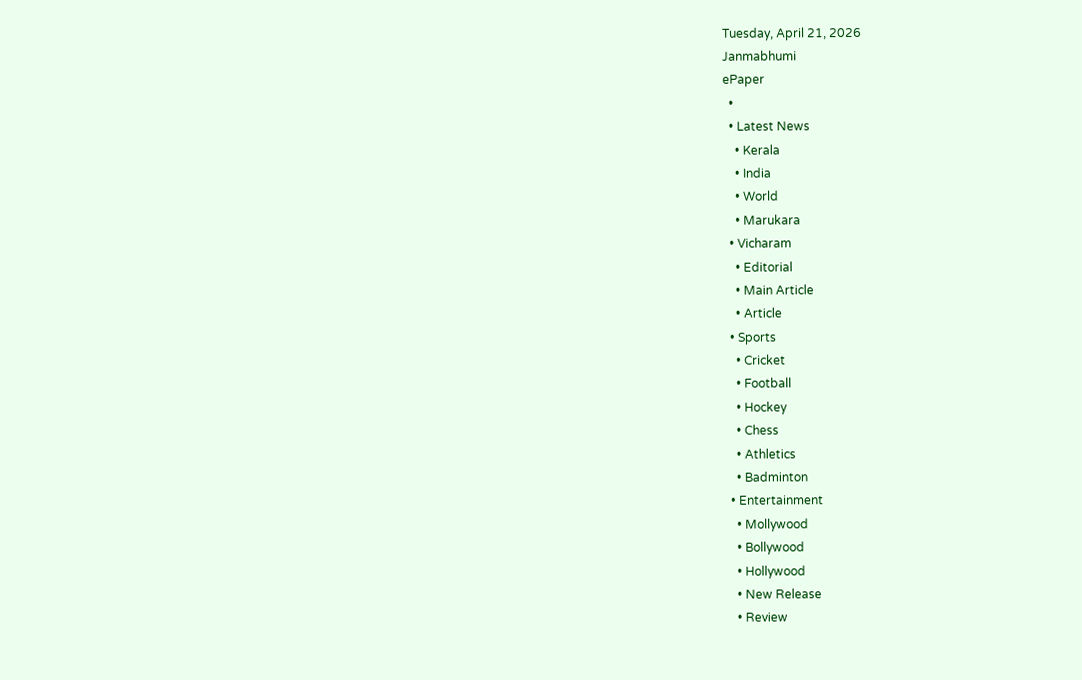Tuesday, April 21, 2026
Janmabhumi
ePaper
  •
  • Latest News
    • Kerala
    • India
    • World
    • Marukara
  • Vicharam
    • Editorial
    • Main Article
    • Article
  • Sports
    • Cricket
    • Football
    • Hockey
    • Chess
    • Athletics
    • Badminton
  • Entertainment
    • Mollywood
    • Bollywood
    • Hollywood
    • New Release
    • Review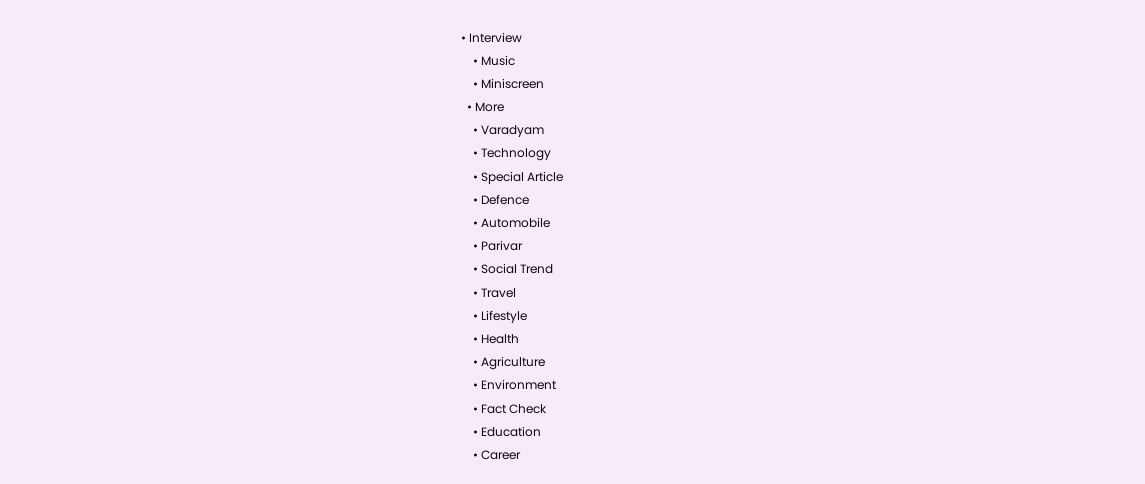• Interview
    • Music
    • Miniscreen
  • More
    • Varadyam
    • Technology
    • Special Article
    • Defence
    • Automobile
    • Parivar
    • Social Trend
    • Travel
    • Lifestyle
    • Health
    • Agriculture
    • Environment
    • Fact Check
    • Education
    • Career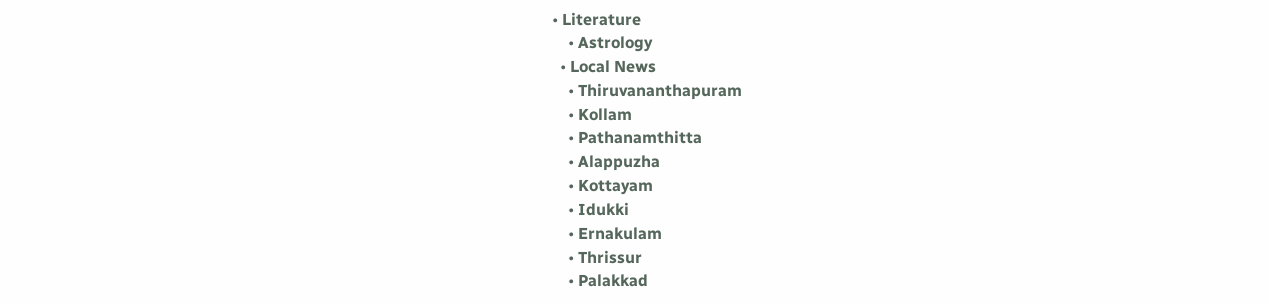• Literature
    • Astrology
  • Local News
    • Thiruvananthapuram
    • Kollam
    • Pathanamthitta
    • Alappuzha
    • Kottayam
    • Idukki
    • Ernakulam
    • Thrissur
    • Palakkad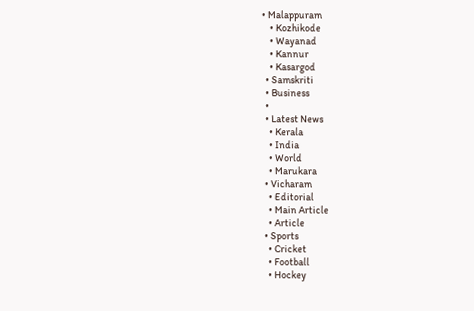• Malappuram
    • Kozhikode
    • Wayanad
    • Kannur
    • Kasargod
  • Samskriti
  • Business
  •
  • Latest News
    • Kerala
    • India
    • World
    • Marukara
  • Vicharam
    • Editorial
    • Main Article
    • Article
  • Sports
    • Cricket
    • Football
    • Hockey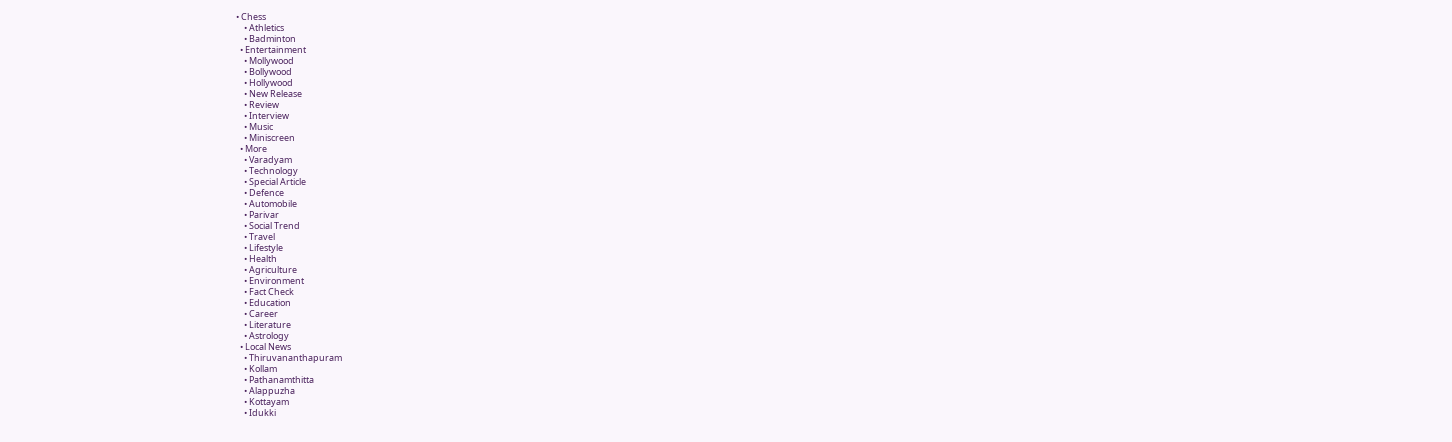• Chess
    • Athletics
    • Badminton
  • Entertainment
    • Mollywood
    • Bollywood
    • Hollywood
    • New Release
    • Review
    • Interview
    • Music
    • Miniscreen
  • More
    • Varadyam
    • Technology
    • Special Article
    • Defence
    • Automobile
    • Parivar
    • Social Trend
    • Travel
    • Lifestyle
    • Health
    • Agriculture
    • Environment
    • Fact Check
    • Education
    • Career
    • Literature
    • Astrology
  • Local News
    • Thiruvananthapuram
    • Kollam
    • Pathanamthitta
    • Alappuzha
    • Kottayam
    • Idukki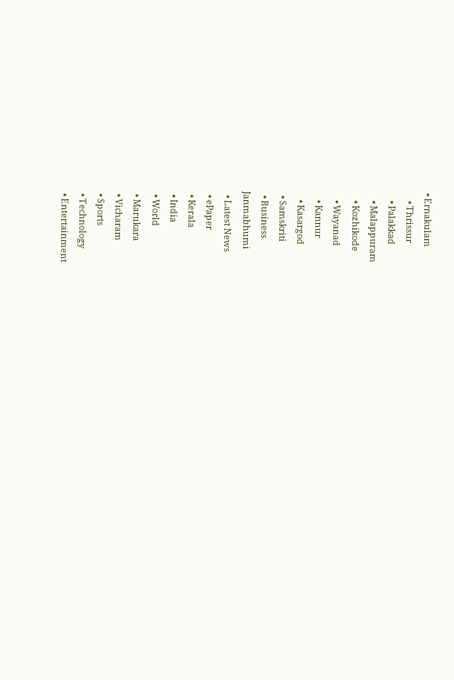• Ernakulam
    • Thrissur
    • Palakkad
    • Malappuram
    • Kozhikode
    • Wayanad
    • Kannur
    • Kasargod
  • Samskriti
  • Business
Janmabhumi
  • Latest News
  • ePaper
  • Kerala
  • India
  • World
  • Marukara
  • Vicharam
  • Sports
  • Technology
  • Entertainment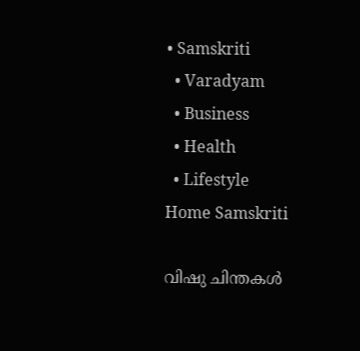• Samskriti
  • Varadyam
  • Business
  • Health
  • Lifestyle
Home Samskriti

വിഷു ചിന്തകള്‍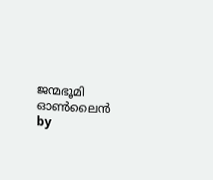ജന്മഭൂമി ഓണ്‍ലൈന്‍ by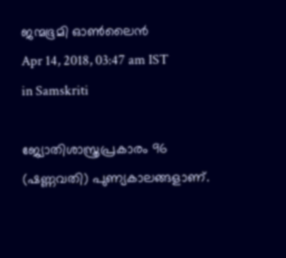ജന്മഭൂമി ഓണ്‍ലൈന്‍
Apr 14, 2018, 03:47 am IST
in Samskriti

ജ്യോതിശാസ്ത്രപ്രകാരം 96 (ഷണ്ണവതി) പുണ്യകാലങ്ങളാണ്.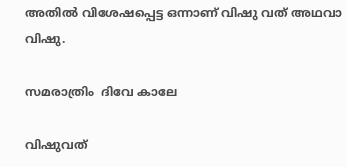അതില്‍ വിശേഷപ്പെട്ട ഒന്നാണ് വിഷു വത് അഥവാ വിഷു.

സമരാത്രിം  ദിവേ കാലേ

വിഷുവത്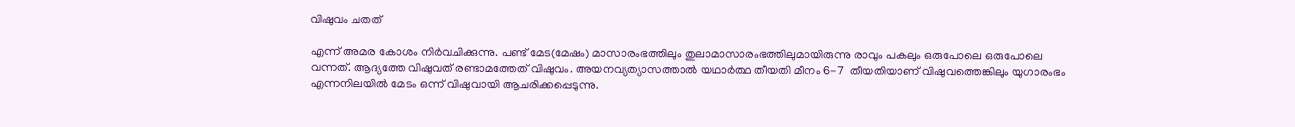വിഷുവം ചതത്

എന്ന് അമര കോശം നിര്‍വചിക്കുന്നു. പണ്ട് മേട(മേഷം) മാസാരംഭത്തിലും തുലാമാസാരംഭത്തിലുമായിരുന്നു രാവും പകലും ഒരുപോലെ ഒരുപോലെ വന്നത്. ആദ്യത്തേ വിഷുവത് രണ്ടാമത്തേത് വിഷുവം. അയനവ്യത്യാസത്താല്‍ യഥാര്‍ത്ഥ തീയതി മീനം 6-7  തീയതിയാണ് വിഷുവത്തെങ്കിലും യുഗാരംഭം എന്നനിലയില്‍ മേടം ഒന്ന് വിഷുവായി ആചരിക്കപ്പെടുന്നു.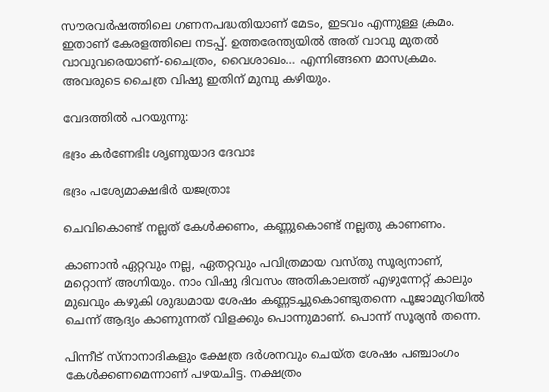സൗരവര്‍ഷത്തിലെ ഗണനപദ്ധതിയാണ് മേടം, ഇടവം എന്നുള്ള ക്രമം. ഇതാണ് കേരളത്തിലെ നടപ്പ്. ഉത്തരേന്ത്യയില്‍ അത് വാവു മുതല്‍ വാവുവരെയാണ്-ചൈത്രം, വൈശാഖം… എന്നിങ്ങനെ മാസക്രമം. അവരുടെ ചൈത്ര വിഷു ഇതിന് മുമ്പു കഴിയും.

വേദത്തില്‍ പറയുന്നു:

ഭദ്രം കര്‍ണേഭിഃ ശൃണുയാദ ദേവാഃ

ഭദ്രം പശ്യേമാക്ഷഭിര്‍ യജത്രാഃ

ചെവികൊണ്ട് നല്ലത് കേള്‍ക്കണം, കണ്ണുകൊണ്ട് നല്ലതു കാണണം.

കാണാന്‍ ഏറ്റവും നല്ല, ഏതറ്റവും പവിത്രമായ വസ്തു സൂര്യനാണ്, മറ്റൊന്ന് അഗ്നിയും. നാം വിഷു ദിവസം അതികാലത്ത് എഴുന്നേറ്റ് കാലും മുഖവും കഴുകി ശുദ്ധമായ ശേഷം കണ്ണടച്ചുകൊണ്ടുതന്നെ പൂജാമുറിയില്‍  ചെന്ന് ആദ്യം കാണുന്നത് വിളക്കും പൊന്നുമാണ്. പൊന്ന് സൂര്യന്‍ തന്നെ.

പിന്നീട് സ്‌നാനാദികളും ക്ഷേത്ര ദര്‍ശനവും ചെയ്ത ശേഷം പഞ്ചാംഗം കേള്‍ക്കണമെന്നാണ് പഴയചിട്ട. നക്ഷത്രം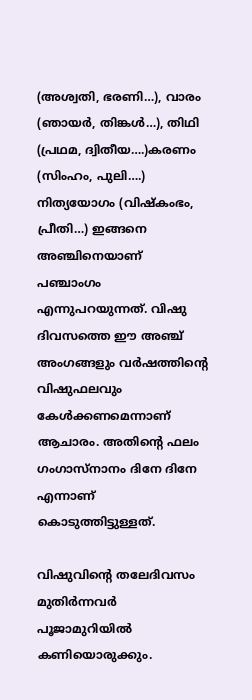(അശ്വതി, ഭരണി…), വാരം (ഞായര്‍, തിങ്കള്‍…), തിഥി (പ്രഥമ, ദ്വിതീയ….)കരണം (സിംഹം, പുലി….) നിത്യയോഗം (വിഷ്‌കംഭം, പ്രീതി…) ഇങ്ങനെ അഞ്ചിനെയാണ് പഞ്ചാംഗം എന്നുപറയുന്നത്. വിഷു ദിവസത്തെ ഈ അഞ്ച് അംഗങ്ങളും വര്‍ഷത്തിന്റെ വിഷുഫലവും കേള്‍ക്കണമെന്നാണ് ആചാരം. അതിന്റെ ഫലം ഗംഗാസ്‌നാനം ദിനേ ദിനേ എന്നാണ് കൊടുത്തിട്ടുള്ളത്.

വിഷുവിന്റെ തലേദിവസം മുതിര്‍ന്നവര്‍ പൂജാമുറിയില്‍ കണിയൊരുക്കും.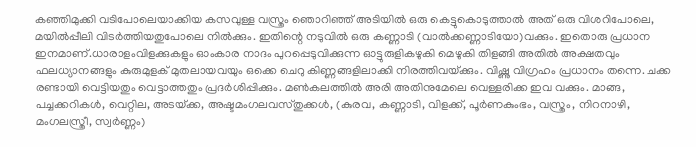കഞ്ഞിമുക്കി വടിപോലെയാക്കിയ കസവുള്ള വസ്ത്രം ഞൊറിഞ്ഞ് അടിയില്‍ ഒരു കെട്ടുകൊടുത്താല്‍ അത് ഒരു വിശറിപോലെ, മയില്‍പ്പീലി വിടര്‍ത്തിയതുപോലെ നില്‍ക്കും. ഇതിന്റെ നടുവില്‍ ഒരു കണ്ണാടി (വാല്‍ക്കണ്ണാടിയോ)വക്കും. ഇതൊരു പ്രധാന ഇനമാണ്.ധാരാളംവിളക്കുകളും ഓംകാര നാദം പുറപ്പെടുവിക്കുന്ന ഓട്ടുരുളികഴുകി മെഴുകി തിളങ്ങി അതില്‍ അക്ഷതവും ഫലധ്യാനങ്ങളും കുരുമുളക് മുതലായവയും ഒക്കെ ചെറു കിണ്ണങ്ങളിലാക്കി നിരത്തിവയ്‌ക്കും. വിഷ്ണു വിഗ്രഹം പ്രധാനം തന്നെ. ചക്ക രണ്ടായി വെട്ടിയതും വെട്ടാത്തതും പ്രദര്‍ശിപ്പിക്കും. മണ്‍കലത്തില്‍ അരി അതിനുമേലെ വെള്ളരിക്ക ഇവ വക്കും. മാങ്ങ, പച്ചക്കറികള്‍, വെറ്റില, അടയ്‌ക്ക, അഷ്ടമംഗലവസ്തുക്കള്‍, (കുരവ, കണ്ണാടി, വിളക്ക്, പൂര്‍ണകുംഭം, വസ്ത്രം, നിറനാഴി, മംഗലസ്ത്രീ, സ്വര്‍ണ്ണം)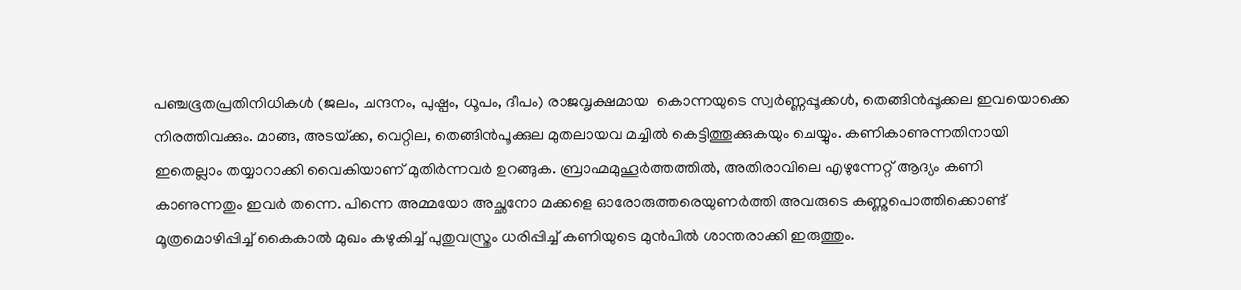പഞ്ചഭൂതപ്രതിനിധികള്‍ (ജലം, ചന്ദനം, പുഷ്പം, ധൂപം, ദീപം) രാജവൃക്ഷമായ  കൊന്നയുടെ സ്വര്‍ണ്ണപ്പൂക്കള്‍, തെങ്ങിന്‍പ്പൂക്കല ഇവയൊക്കെ നിരത്തിവക്കും. മാങ്ങ, അടയ്‌ക്ക, വെറ്റില, തെങ്ങിന്‍പൂക്കുല മുതലായവ മച്ചില്‍ കെട്ടിത്തൂക്കുകയും ചെയ്യും. കണികാണുന്നതിനായി ഇതെല്ലാം തയ്യാറാക്കി വൈകിയാണ് മുതിര്‍ന്നവര്‍ ഉറങ്ങുക. ബ്രാഹ്മമുഹൂര്‍ത്തത്തില്‍, അതിരാവിലെ എഴുന്നേറ്റ് ആദ്യം കണി കാണുന്നതും ഇവര്‍ തന്നെ. പിന്നെ അമ്മയോ അച്ഛനോ മക്കളെ ഓരോരുത്തരെയുണര്‍ത്തി അവരുടെ കണ്ണുപൊത്തിക്കൊണ്ട് മൂത്രമൊഴിപ്പിച്ച് കൈകാല്‍ മുഖം കഴുകിച്ച് പുതുവസ്ത്രം ധരിപ്പിച്ച് കണിയുടെ മുന്‍പില്‍ ശാന്തരാക്കി ഇരുത്തും.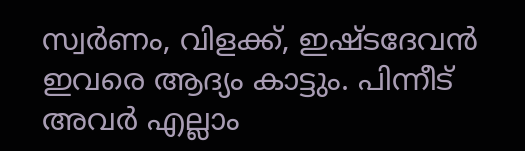സ്വര്‍ണം, വിളക്ക്, ഇഷ്ടദേവന്‍ ഇവരെ ആദ്യം കാട്ടും. പിന്നീട് അവര്‍ എല്ലാം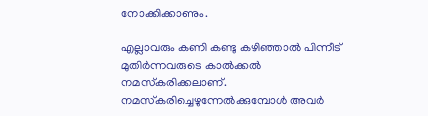നോക്കിക്കാണും.

എല്ലാവരും കണി കണ്ടു കഴിഞ്ഞാല്‍ പിന്നീട് മുതിര്‍ന്നവരുടെ കാല്‍ക്കല്‍ നമസ്‌കരിക്കലാണ്. നമസ്‌കരിച്ചെഴുന്നേല്‍ക്കുമ്പോള്‍ അവര്‍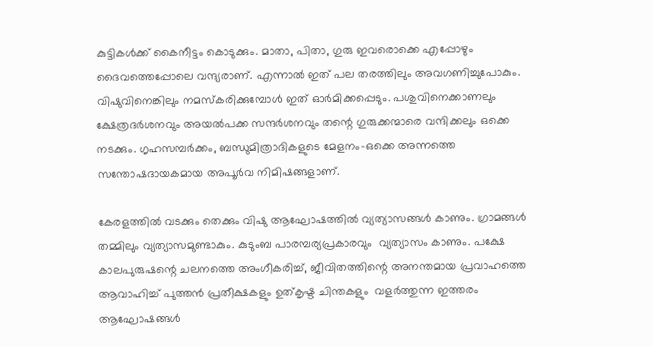കുട്ടികള്‍ക്ക് കൈനീട്ടം കൊടുക്കും. മാതാ, പിതാ, ഗുരു ഇവരൊക്കെ എപ്പോഴും ദൈവത്തെപ്പോലെ വന്ദ്യരാണ്. എന്നാല്‍ ഇത് പല തരത്തിലും അവഗണിച്ചുപോകും. വിഷുവിനെങ്കിലും നമസ്‌കരിക്കുമ്പോള്‍ ഇത് ഓര്‍മിക്കപ്പെടും. പശുവിനെക്കാണലും  ക്ഷേത്രദര്‍ശനവും അയല്‍പക്ക സന്ദര്‍ശനവും തന്റെ ഗുരുക്കന്മാരെ വന്ദിക്കലും ഒക്കെ നടക്കും. ഗൃഹസമ്പര്‍ക്കം, ബന്ധുമിത്രാദികളുടെ മേളനം-ഒക്കെ അന്നത്തെ സന്തോഷദായകമായ അപൂര്‍വ നിമിഷങ്ങളാണ്.

കേരളത്തില്‍ വടക്കും തെക്കും വിഷു ആഘോഷത്തില്‍ വ്യത്യാസങ്ങള്‍ കാണും. ഗ്രാമങ്ങള്‍ തമ്മിലും വ്യത്യാസമുണ്ടാകും. കുടുംബ പാരമ്പര്യപ്രകാരവും  വ്യത്യാസം കാണും. പക്ഷേ കാലപുരുഷന്റെ ചലനത്തെ അംഗീകരിച്ച്, ജീവിതത്തിന്റെ അനന്തമായ പ്രവാഹത്തെ ആവാഹിച്ച് പുത്തന്‍ പ്രതീക്ഷകളും ഉത്കൃഷ്ട ചിന്തകളും  വളര്‍ത്തുന്ന ഇത്തരം ആഘോഷങ്ങള്‍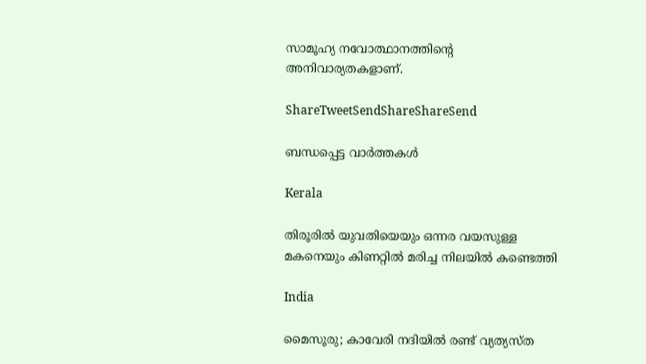സാമൂഹ്യ നവോത്ഥാനത്തിന്റെ അനിവാര്യതകളാണ്.

ShareTweetSendShareShareSend

ബന്ധപ്പെട്ട വാര്‍ത്തകള്‍

Kerala

തിരൂരിൽ യുവതിയെയും ഒന്നര വയസുള്ള മകനെയും കിണറ്റിൽ മരിച്ച നിലയിൽ കണ്ടെത്തി

India

മൈസൂരു; കാവേരി നദിയിൽ രണ്ട് വ്യത്യസ്ത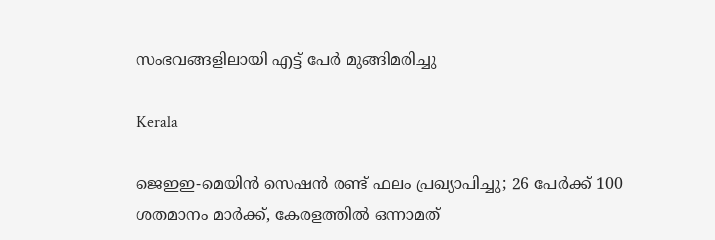സംഭവങ്ങളിലായി എട്ട് പേർ മുങ്ങിമരിച്ചു

Kerala

ജെഇഇ-മെയിൻ സെഷൻ രണ്ട് ഫലം പ്രഖ്യാപിച്ചു; 26 പേർക്ക് 100 ശതമാനം മാർക്ക്, കേരളത്തിൽ ഒന്നാമത്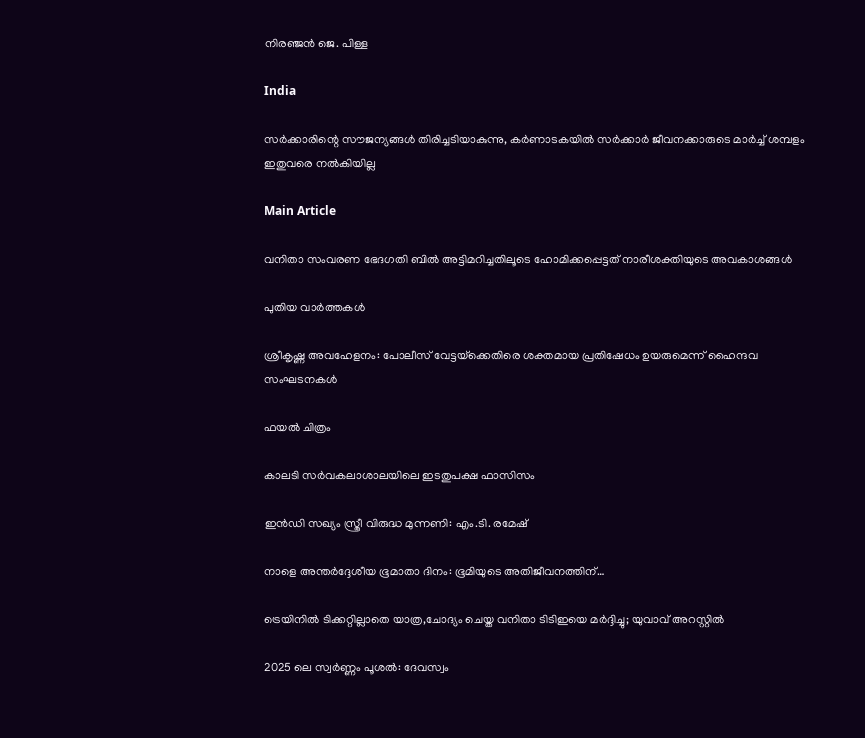നിരഞ്ജന്‍ ജെ. പിള്ള

India

സർക്കാരിന്റെ സൗജന്യങ്ങൾ തിരിച്ചടിയാകുന്നു, കർണാടകയിൽ സർക്കാർ ജീവനക്കാരുടെ മാർച്ച് ശമ്പളം ഇതുവരെ നൽകിയില്ല

Main Article

വനിതാ സംവരണ ഭേദഗതി ബില്‍ അട്ടിമറിച്ചതിലൂടെ ഹോമിക്കപ്പെട്ടത് നാരീശക്തിയുടെ അവകാശങ്ങള്‍

പുതിയ വാര്‍ത്തകള്‍

ശ്രീകൃഷ്ണ അവഹേളനം: പോലീസ് വേട്ടയ്‌ക്കെതിരെ ശക്തമായ പ്രതിഷേധം ഉയരുമെന്ന് ഹൈന്ദവ സംഘടനകള്‍

ഫയല്‍ ചിത്രം

കാലടി സര്‍വകലാശാലയിലെ ഇടതുപക്ഷ ഫാസിസം

ഇന്‍ഡി സഖ്യം സ്ത്രീ വിരുദ്ധ മുന്നണി: എം.ടി. രമേഷ്

നാളെ അന്തര്‍ദ്ദേശീയ ഭൂമാതാ ദിനം: ഭൂമിയുടെ അതിജീവനത്തിന്…

ട്രെയിനില്‍ ടിക്കറ്റില്ലാതെ യാത്ര,ചോദ്യം ചെയ്ത വനിതാ ടിടിഇയെ മര്‍ദ്ദിച്ചു; യുവാവ് അറസ്റ്റില്‍

2025 ലെ സ്വർണ്ണം പൂശൽ: ദേവസ്വം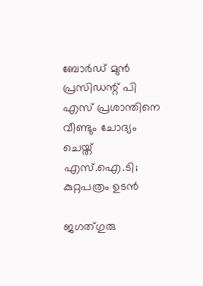ബോര്‍ഡ് മുന്‍ പ്രസിഡന്റ് പി എസ് പ്രശാന്തിനെ വീണ്ടും ചോദ്യം ചെയ്ത് എസ്.ഐ.ടി; കുറ്റപത്രം ഉടൻ

ജഗത്ഗുരു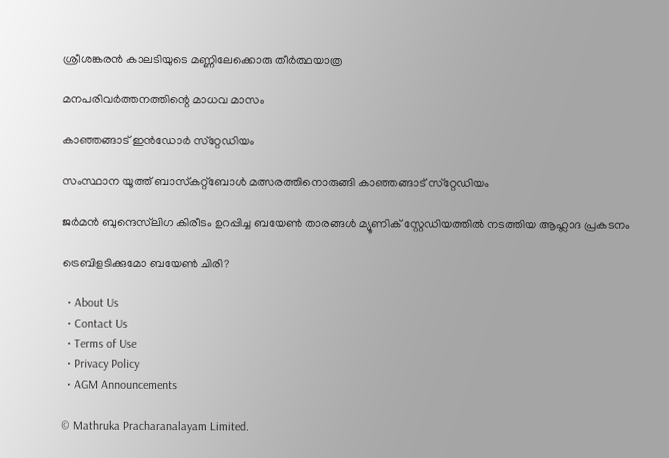ശ്രീശങ്കരന്‍ കാലടിയുടെ മണ്ണിലേക്കൊരു തീര്‍ത്ഥയാത്ര

മനപരിവര്‍ത്തനത്തിന്റെ മാധവ മാസം

കാഞ്ഞങ്ങാട് ഇന്‍ഡോര്‍ സ്‌റ്റേഡിയം

സംസ്ഥാന യൂത്ത് ബാസ്‌കറ്റ്‌ബോള്‍ മത്സരത്തിനൊരുങ്ങി കാഞ്ഞങ്ങാട് സ്‌റ്റേഡിയം

ജര്‍മന്‍ ബുന്ദെസ്‌ലിഗ കിരീടം ഉറപ്പിച്ച ബയേണ്‍ താരങ്ങള്‍ മ്യൂണിക് സ്റ്റേഡിയത്തില്‍ നടത്തിയ ആഹ്ലാദ പ്രകടനം

ട്രെബിളടിക്കുമോ ബയേണ്‍ ചിരി?

  • About Us
  • Contact Us
  • Terms of Use
  • Privacy Policy
  • AGM Announcements

© Mathruka Pracharanalayam Limited.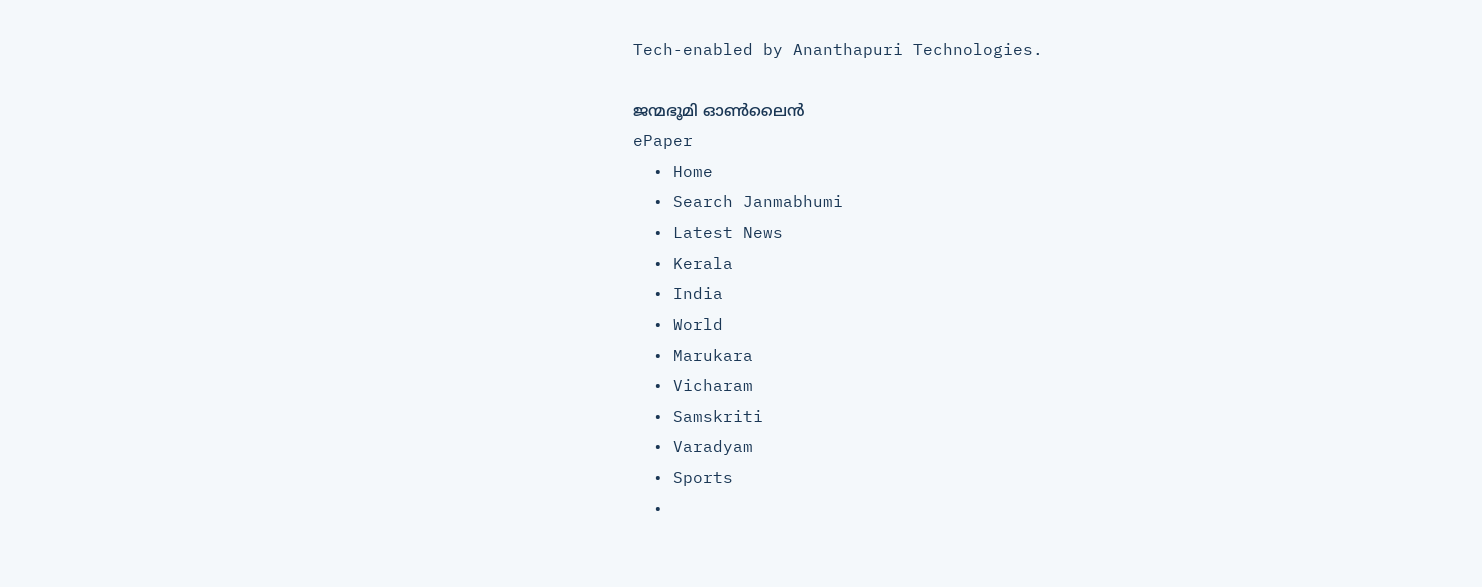Tech-enabled by Ananthapuri Technologies.

ജന്മഭൂമി ഓണ്‍ലൈന്‍
ePaper
  • Home
  • Search Janmabhumi
  • Latest News
  • Kerala
  • India
  • World
  • Marukara
  • Vicharam
  • Samskriti
  • Varadyam
  • Sports
  •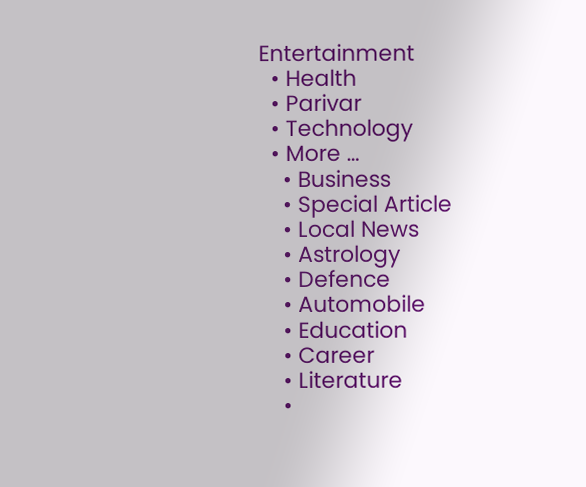Entertainment
  • Health
  • Parivar
  • Technology
  • More …
    • Business
    • Special Article
    • Local News
    • Astrology
    • Defence
    • Automobile
    • Education
    • Career
    • Literature
    •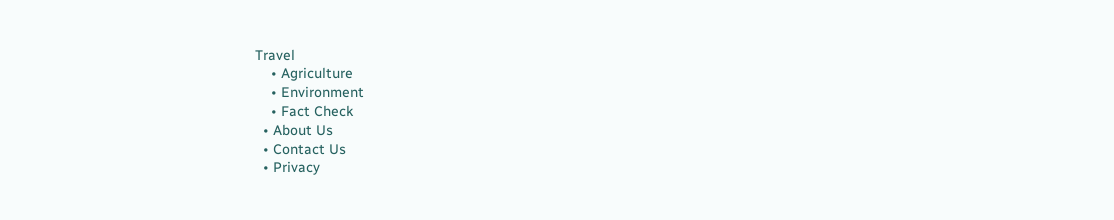Travel
    • Agriculture
    • Environment
    • Fact Check
  • About Us
  • Contact Us
  • Privacy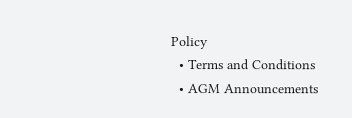Policy
  • Terms and Conditions
  • AGM Announcements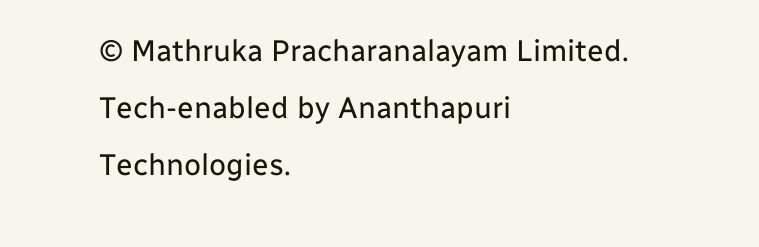© Mathruka Pracharanalayam Limited.
Tech-enabled by Ananthapuri Technologies.